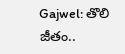Gajwel: తొలి జీతం..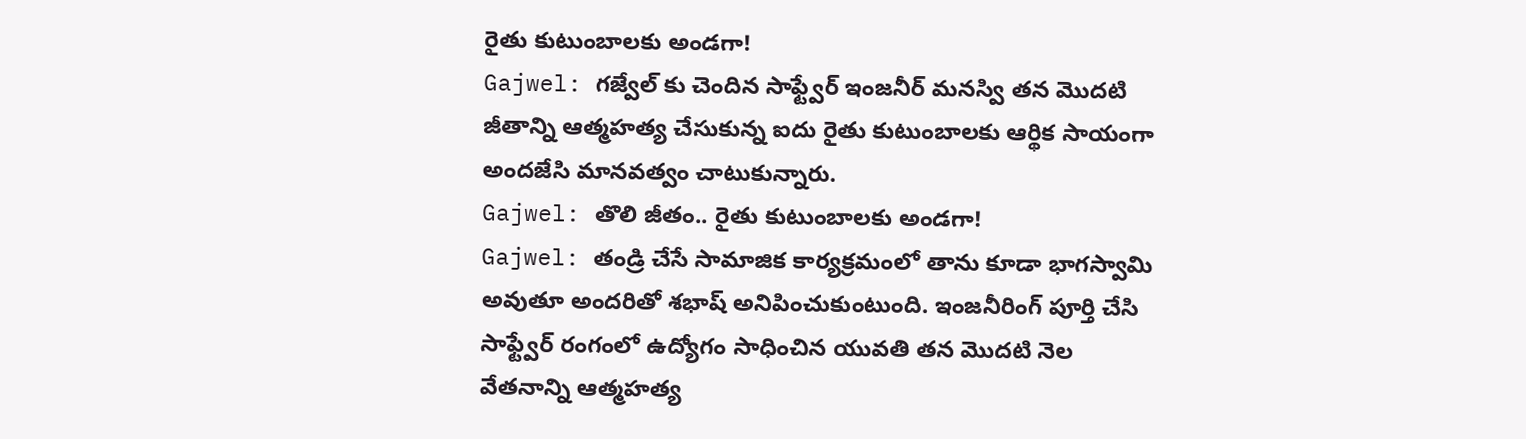రైతు కుటుంబాలకు అండగా!
Gajwel: గజ్వేల్ కు చెందిన సాఫ్ట్వేర్ ఇంజనీర్ మనస్వి తన మొదటి జీతాన్ని ఆత్మహత్య చేసుకున్న ఐదు రైతు కుటుంబాలకు ఆర్థిక సాయంగా అందజేసి మానవత్వం చాటుకున్నారు.
Gajwel: తొలి జీతం.. రైతు కుటుంబాలకు అండగా!
Gajwel: తండ్రి చేసే సామాజిక కార్యక్రమంలో తాను కూడా భాగస్వామి అవుతూ అందరితో శభాష్ అనిపించుకుంటుంది. ఇంజనీరింగ్ పూర్తి చేసి సాఫ్ట్వేర్ రంగంలో ఉద్యోగం సాధించిన యువతి తన మొదటి నెల వేతనాన్ని ఆత్మహత్య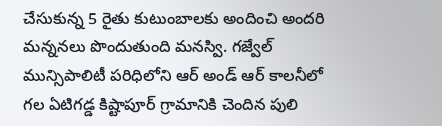చేసుకున్న 5 రైతు కుటుంబాలకు అందించి అందరి మన్ననలు పొందుతుంది మనస్వి. గజ్వేల్ మున్సిపాలిటీ పరిధిలోని ఆర్ అండ్ ఆర్ కాలనీలో గల ఏటిగడ్డ కిష్టాపూర్ గ్రామానికి చెందిన పులి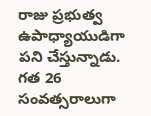రాజు ప్రభుత్వ ఉపాధ్యాయుడిగా పని చేస్తున్నాడు.
గత 26 సంవత్సరాలుగా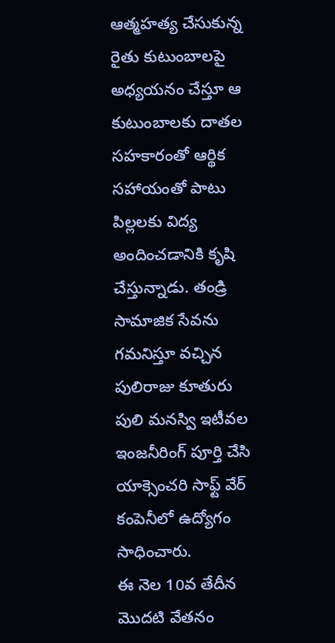ఆత్మహత్య చేసుకున్న రైతు కుటుంబాలపై అధ్యయనం చేస్తూ ఆ కుటుంబాలకు దాతల సహకారంతో ఆర్థిక సహాయంతో పాటు పిల్లలకు విద్య అందించడానికి కృషి చేస్తున్నాడు. తండ్రి సామాజిక సేవను గమనిస్తూ వచ్చిన పులిరాజు కూతురు పులి మనస్వి ఇటీవల ఇంజనీరింగ్ పూర్తి చేసి యాక్సెంచరి సాఫ్ట్ వేర్ కంపెనీలో ఉద్యోగం సాధించారు.
ఈ నెల 10వ తేదీన మొదటి వేతనం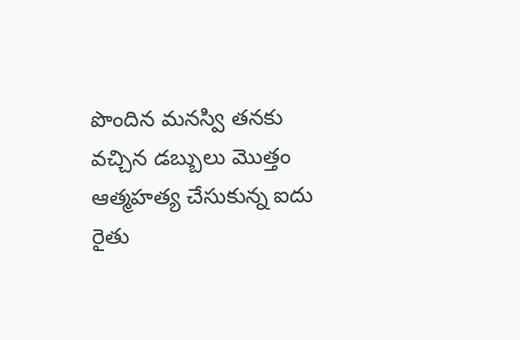పొందిన మనస్వి తనకు వచ్చిన డబ్బులు మొత్తం ఆత్మహత్య చేసుకున్న ఐదు రైతు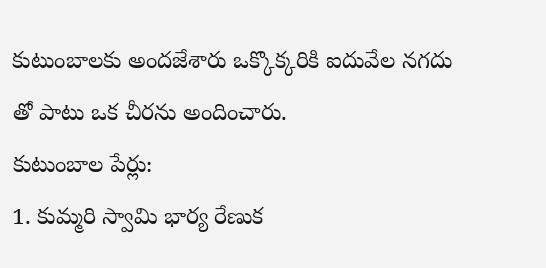కుటుంబాలకు అందజేశారు ఒక్కొక్కరికి ఐదువేల నగదు తో పాటు ఒక చీరను అందించారు.
కుటుంబాల పేర్లు:
1. కుమ్మరి స్వామి భార్య రేణుక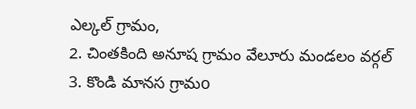ఎల్కల్ గ్రామం,
2. చింతకింది అనూష గ్రామం వేలూరు మండలం వర్గల్
3. కొండి మానస గ్రామo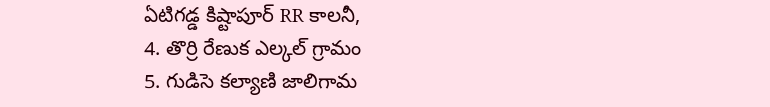ఏటిగడ్డ కిష్టాపూర్ RR కాలనీ,
4. తొర్రి రేణుక ఎల్కల్ గ్రామం
5. గుడిసె కల్యాణి జాలిగామ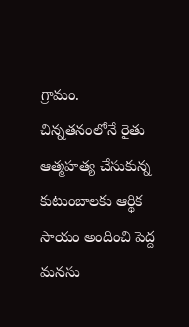గ్రామం.
చిన్నతనంలోనే రైతు ఆత్మహత్య చేసుకున్న కుటుంబాలకు ఆర్థిక సాయం అందించి పెద్ద మనసు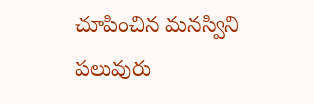చూపించిన మనస్విని పలువురు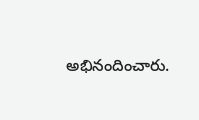అభినందించారు.